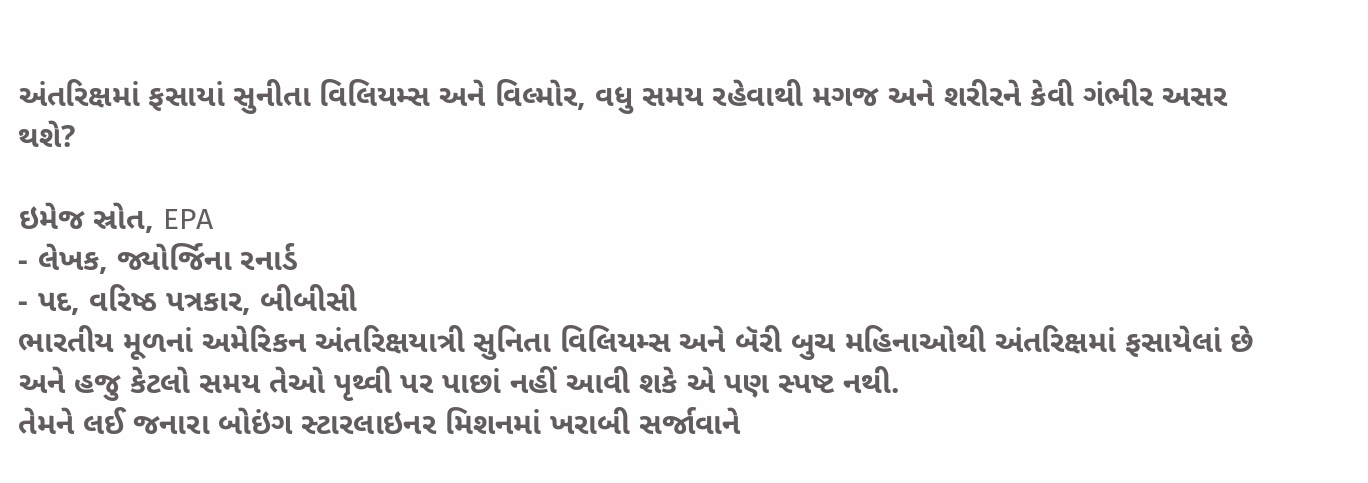અંતરિક્ષમાં ફસાયાં સુનીતા વિલિયમ્સ અને વિલ્મોર, વધુ સમય રહેવાથી મગજ અને શરીરને કેવી ગંભીર અસર થશે?

ઇમેજ સ્રોત, EPA
- લેખક, જ્યોર્જિના રનાર્ડ
- પદ, વરિષ્ઠ પત્રકાર, બીબીસી
ભારતીય મૂળનાં અમેરિકન અંતરિક્ષયાત્રી સુનિતા વિલિયમ્સ અને બૅરી બુચ મહિનાઓથી અંતરિક્ષમાં ફસાયેલાં છે અને હજુ કેટલો સમય તેઓ પૃથ્વી પર પાછાં નહીં આવી શકે એ પણ સ્પષ્ટ નથી.
તેમને લઈ જનારા બોઇંગ સ્ટારલાઇનર મિશનમાં ખરાબી સર્જાવાને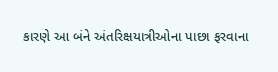કારણે આ બંને અંતરિક્ષયાત્રીઓના પાછા ફરવાના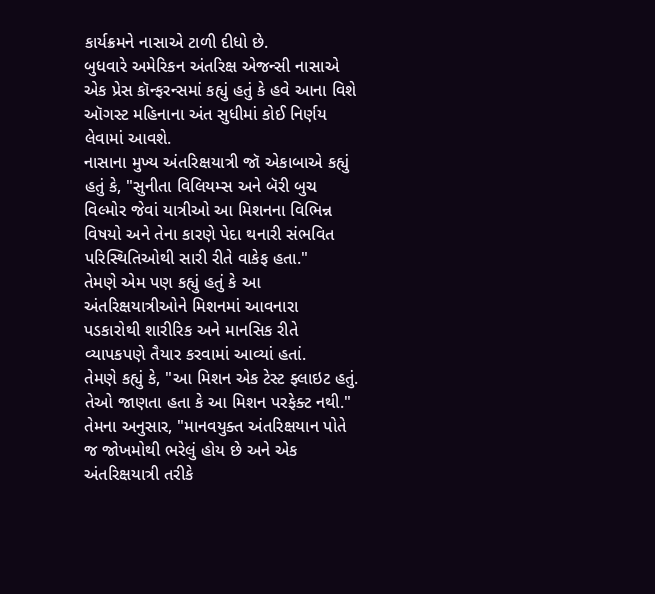કાર્યક્રમને નાસાએ ટાળી દીધો છે.
બુધવારે અમેરિકન અંતરિક્ષ એજન્સી નાસાએ એક પ્રેસ કૉન્ફરન્સમાં કહ્યું હતું કે હવે આના વિશે ઑગસ્ટ મહિનાના અંત સુધીમાં કોઈ નિર્ણય લેવામાં આવશે.
નાસાના મુખ્ય અંતરિક્ષયાત્રી જૉ એકાબાએ કહ્યું હતું કે, "સુનીતા વિલિયમ્સ અને બૅરી બુચ વિલ્મોર જેવાં યાત્રીઓ આ મિશનના વિભિન્ન વિષયો અને તેના કારણે પેદા થનારી સંભવિત પરિસ્થિતિઓથી સારી રીતે વાકેફ હતા."
તેમણે એમ પણ કહ્યું હતું કે આ અંતરિક્ષયાત્રીઓને મિશનમાં આવનારા પડકારોથી શારીરિક અને માનસિક રીતે વ્યાપકપણે તૈયાર કરવામાં આવ્યાં હતાં.
તેમણે કહ્યું કે, "આ મિશન એક ટેસ્ટ ફ્લાઇટ હતું. તેઓ જાણતા હતા કે આ મિશન પરફેક્ટ નથી."
તેમના અનુસાર, "માનવયુક્ત અંતરિક્ષયાન પોતે જ જોખમોથી ભરેલું હોય છે અને એક અંતરિક્ષયાત્રી તરીકે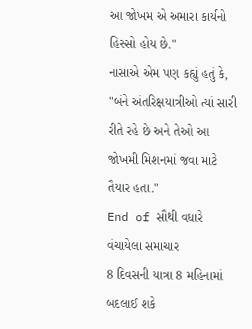આ જોખમ એ અમારા કાર્યનો હિસ્સો હોય છે."
નાસાએ એમ પણ કહ્યું હતું કે, "બંને અંતરિક્ષયાત્રીઓ ત્યાં સારી રીતે રહે છે અને તેઓ આ જોખમી મિશનમાં જવા માટે તૈયાર હતા."
End of સૌથી વધારે વંચાયેલા સમાચાર
8 દિવસની યાત્રા 8 મહિનામાં બદલાઈ શકે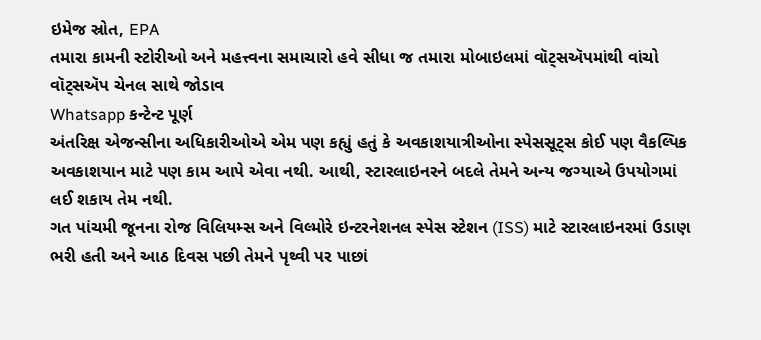ઇમેજ સ્રોત, EPA
તમારા કામની સ્ટોરીઓ અને મહત્ત્વના સમાચારો હવે સીધા જ તમારા મોબાઇલમાં વૉટ્સઍપમાંથી વાંચો
વૉટ્સઍપ ચેનલ સાથે જોડાવ
Whatsapp કન્ટેન્ટ પૂર્ણ
અંતરિક્ષ એજન્સીના અધિકારીઓએ એમ પણ કહ્યું હતું કે અવકાશયાત્રીઓના સ્પેસસૂટ્સ કોઈ પણ વૈકલ્પિક અવકાશયાન માટે પણ કામ આપે એવા નથી. આથી, સ્ટારલાઇનરને બદલે તેમને અન્ય જગ્યાએ ઉપયોગમાં લઈ શકાય તેમ નથી.
ગત પાંચમી જૂનના રોજ વિલિયમ્સ અને વિલ્મોરે ઇન્ટરનેશનલ સ્પેસ સ્ટેશન (ISS) માટે સ્ટારલાઇનરમાં ઉડાણ ભરી હતી અને આઠ દિવસ પછી તેમને પૃથ્વી પર પાછાં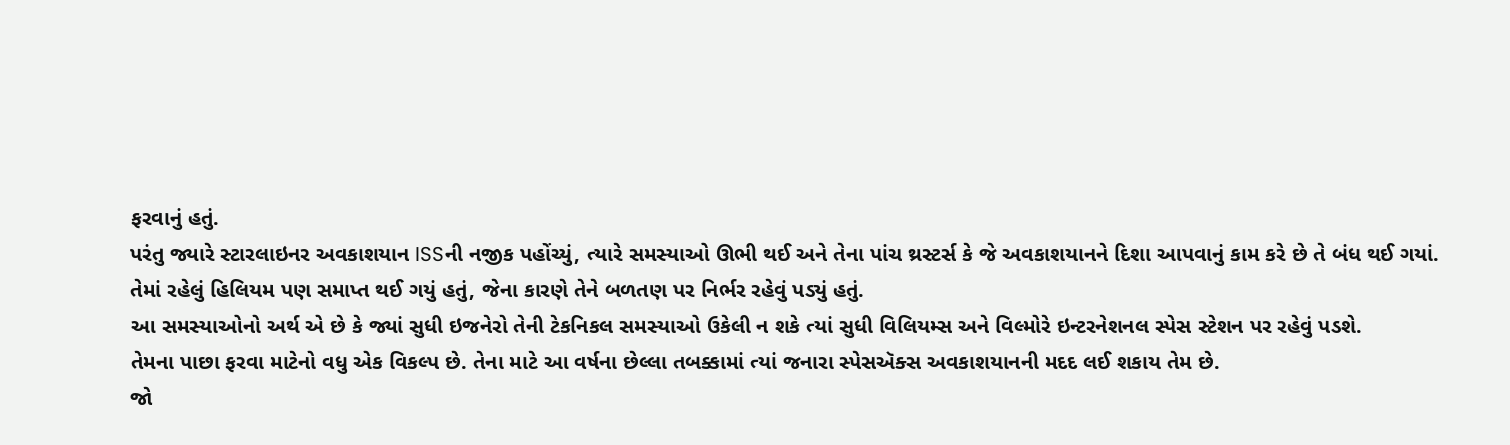ફરવાનું હતું.
પરંતુ જ્યારે સ્ટારલાઇનર અવકાશયાન ISSની નજીક પહોંચ્યું, ત્યારે સમસ્યાઓ ઊભી થઈ અને તેના પાંચ થ્રસ્ટર્સ કે જે અવકાશયાનને દિશા આપવાનું કામ કરે છે તે બંધ થઈ ગયાં.
તેમાં રહેલું હિલિયમ પણ સમાપ્ત થઈ ગયું હતું, જેના કારણે તેને બળતણ પર નિર્ભર રહેવું પડ્યું હતું.
આ સમસ્યાઓનો અર્થ એ છે કે જ્યાં સુધી ઇજનેરો તેની ટેકનિકલ સમસ્યાઓ ઉકેલી ન શકે ત્યાં સુધી વિલિયમ્સ અને વિલ્મોરે ઇન્ટરનેશનલ સ્પેસ સ્ટેશન પર રહેવું પડશે.
તેમના પાછા ફરવા માટેનો વધુ એક વિકલ્પ છે. તેના માટે આ વર્ષના છેલ્લા તબક્કામાં ત્યાં જનારા સ્પેસઍક્સ અવકાશયાનની મદદ લઈ શકાય તેમ છે.
જો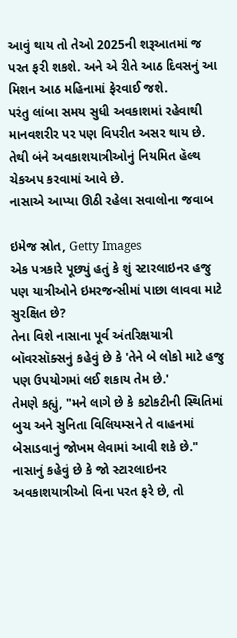આવું થાય તો તેઓ 2025ની શરૂઆતમાં જ પરત ફરી શકશે. અને એ રીતે આઠ દિવસનું આ મિશન આઠ મહિનામાં ફેરવાઈ જશે.
પરંતુ લાંબા સમય સુધી અવકાશમાં રહેવાથી માનવશરીર પર પણ વિપરીત અસર થાય છે. તેથી બંને અવકાશયાત્રીઓનું નિયમિત હૅલ્થ ચેકઅપ કરવામાં આવે છે.
નાસાએ આપ્યા ઊઠી રહેલા સવાલોના જવાબ

ઇમેજ સ્રોત, Getty Images
એક પત્રકારે પૂછ્યું હતું કે શું સ્ટારલાઇનર હજુ પણ યાત્રીઓને ઇમરજન્સીમાં પાછા લાવવા માટે સુરક્ષિત છે?
તેના વિશે નાસાના પૂર્વ અંતરિક્ષયાત્રી બૉવરસૉક્સનું કહેવું છે કે 'તેને બે લોકો માટે હજુ પણ ઉપયોગમાં લઈ શકાય તેમ છે.'
તેમણે કહ્યું, "મને લાગે છે કે કટોકટીની સ્થિતિમાં બુચ અને સુનિતા વિલિયમ્સને તે વાહનમાં બેસાડવાનું જોખમ લેવામાં આવી શકે છે."
નાસાનું કહેવું છે કે જો સ્ટારલાઇનર અવકાશયાત્રીઓ વિના પરત ફરે છે, તો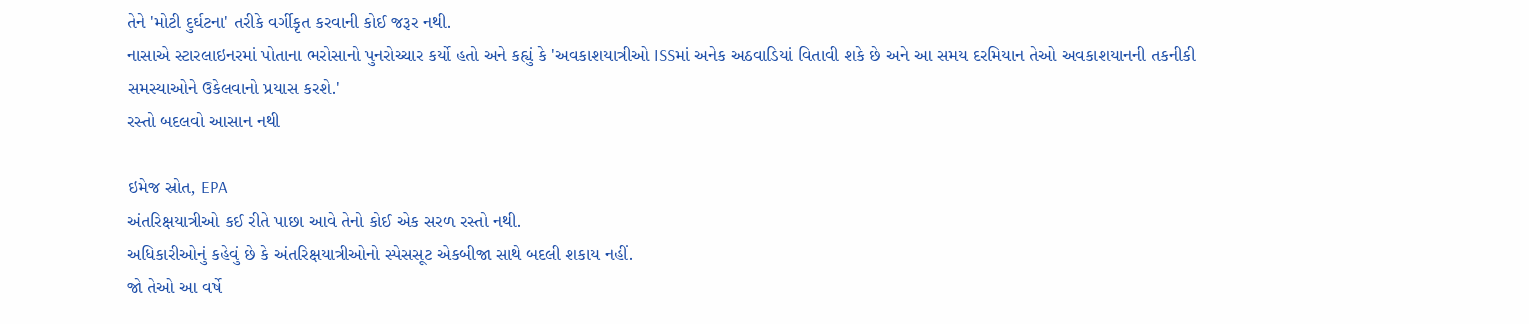તેને 'મોટી દુર્ઘટના' તરીકે વર્ગીકૃત કરવાની કોઈ જરૂર નથી.
નાસાએ સ્ટારલાઇનરમાં પોતાના ભરોસાનો પુનરોચ્ચાર કર્યો હતો અને કહ્યું કે 'અવકાશયાત્રીઓ ISSમાં અનેક અઠવાડિયાં વિતાવી શકે છે અને આ સમય દરમિયાન તેઓ અવકાશયાનની તકનીકી સમસ્યાઓને ઉકેલવાનો પ્રયાસ કરશે.'
રસ્તો બદલવો આસાન નથી

ઇમેજ સ્રોત, EPA
અંતરિક્ષયાત્રીઓ કઈ રીતે પાછા આવે તેનો કોઈ એક સરળ રસ્તો નથી.
અધિકારીઓનું કહેવું છે કે અંતરિક્ષયાત્રીઓનો સ્પેસસૂટ એકબીજા સાથે બદલી શકાય નહીં.
જો તેઓ આ વર્ષે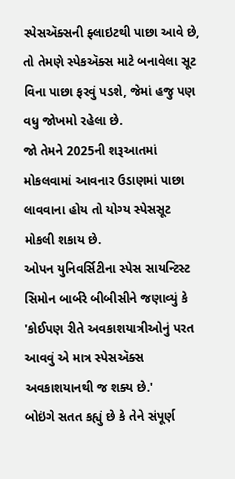સ્પેસઍક્સની ફ્લાઇટથી પાછા આવે છે, તો તેમણે સ્પેકઍક્સ માટે બનાવેલા સૂટ વિના પાછા ફરવું પડશે, જેમાં હજુ પણ વધુ જોખમો રહેલા છે.
જો તેમને 2025ની શરૂઆતમાં મોકલવામાં આવનાર ઉડાણમાં પાછા લાવવાના હોય તો યોગ્ય સ્પેસસૂટ મોકલી શકાય છે.
ઓપન યુનિવર્સિટીના સ્પેસ સાયન્ટિસ્ટ સિમોન બાર્બરે બીબીસીને જણાવ્યું કે 'કોઈપણ રીતે અવકાશયાત્રીઓનું પરત આવવું એ માત્ર સ્પેસઍક્સ અવકાશયાનથી જ શક્ય છે.'
બોઇંગે સતત કહ્યું છે કે તેને સંપૂર્ણ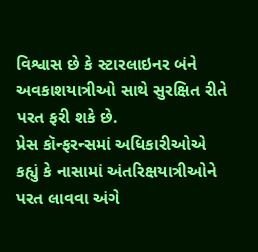વિશ્વાસ છે કે સ્ટારલાઇનર બંને અવકાશયાત્રીઓ સાથે સુરક્ષિત રીતે પરત ફરી શકે છે.
પ્રેસ કૉન્ફરન્સમાં અધિકારીઓએ કહ્યું કે નાસામાં અંતરિક્ષયાત્રીઓને પરત લાવવા અંગે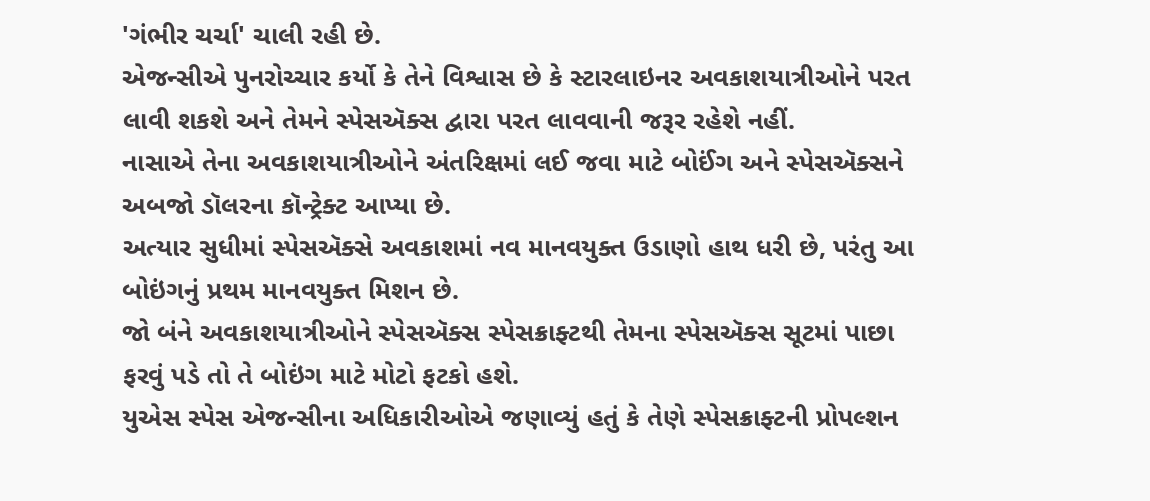'ગંભીર ચર્ચા' ચાલી રહી છે.
એજન્સીએ પુનરોચ્ચાર કર્યો કે તેને વિશ્વાસ છે કે સ્ટારલાઇનર અવકાશયાત્રીઓને પરત લાવી શકશે અને તેમને સ્પેસઍક્સ દ્વારા પરત લાવવાની જરૂર રહેશે નહીં.
નાસાએ તેના અવકાશયાત્રીઓને અંતરિક્ષમાં લઈ જવા માટે બોઈંગ અને સ્પેસઍક્સને અબજો ડૉલરના કૉન્ટ્રેક્ટ આપ્યા છે.
અત્યાર સુધીમાં સ્પેસઍક્સે અવકાશમાં નવ માનવયુક્ત ઉડાણો હાથ ધરી છે, પરંતુ આ બોઇંગનું પ્રથમ માનવયુક્ત મિશન છે.
જો બંને અવકાશયાત્રીઓને સ્પેસઍક્સ સ્પેસક્રાફ્ટથી તેમના સ્પેસઍક્સ સૂટમાં પાછા ફરવું પડે તો તે બોઇંગ માટે મોટો ફટકો હશે.
યુએસ સ્પેસ એજન્સીના અધિકારીઓએ જણાવ્યું હતું કે તેણે સ્પેસક્રાફ્ટની પ્રોપલ્શન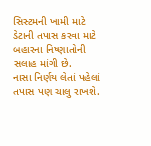સિસ્ટમની ખામી માટે ડેટાની તપાસ કરવા માટે બહારના નિષ્ણાતોની સલાહ માંગી છે.
નાસા નિર્ણય લેતાં પહેલાં તપાસ પણ ચાલુ રાખશે.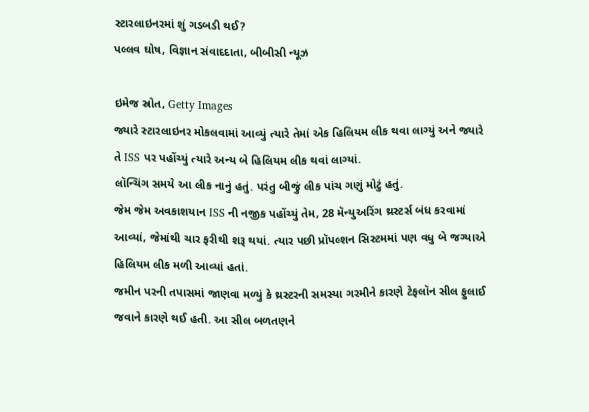સ્ટારલાઇનરમાં શું ગડબડી થઈ?
પલ્લવ ઘોષ, વિજ્ઞાન સંવાદદાતા, બીબીસી ન્યૂઝ

ઇમેજ સ્રોત, Getty Images
જ્યારે સ્ટારલાઇનર મોકલવામાં આવ્યું ત્યારે તેમાં એક હિલિયમ લીક થવા લાગ્યું અને જ્યારે તે ISS પર પહોંચ્યું ત્યારે અન્ય બે હિલિયમ લીક થવાં લાગ્યાં.
લૉન્ચિંગ સમયે આ લીક નાનું હતું. પરંતુ બીજું લીક પાંચ ગણું મોટું હતું.
જેમ જેમ અવકાશયાન ISS ની નજીક પહોંચ્યું તેમ, 28 મૅન્યુઅરિંગ થ્રસ્ટર્સ બંધ કરવામાં આવ્યાં, જેમાંથી ચાર ફરીથી શરૂ થયાં. ત્યાર પછી પ્રૉપલ્શન સિસ્ટમમાં પણ વધુ બે જગ્યાએ હિલિયમ લીક મળી આવ્યાં હતાં.
જમીન પરની તપાસમાં જાણવા મળ્યું કે થ્રસ્ટરની સમસ્યા ગરમીને કારણે ટેફલૉન સીલ ફુલાઈ જવાને કારણે થઈ હતી. આ સીલ બળતણને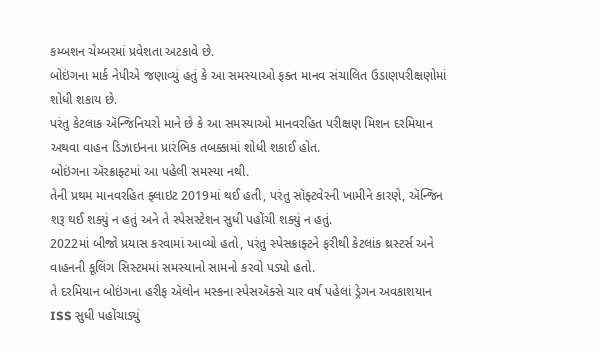કમ્બશન ચેમ્બરમાં પ્રવેશતા અટકાવે છે.
બોઇંગના માર્ક નેપીએ જણાવ્યું હતું કે આ સમસ્યાઓ ફક્ત માનવ સંચાલિત ઉડાણપરીક્ષણોમાં શોધી શકાય છે.
પરંતુ કેટલાક ઍન્જિનિયરો માને છે કે આ સમસ્યાઓ માનવરહિત પરીક્ષણ મિશન દરમિયાન અથવા વાહન ડિઝાઇનના પ્રારંભિક તબક્કામાં શોધી શકાઈ હોત.
બોઇંગના ઍરક્રાફ્ટમાં આ પહેલી સમસ્યા નથી.
તેની પ્રથમ માનવરહિત ફ્લાઇટ 2019માં થઈ હતી, પરંતુ સૉફ્ટવેરની ખામીને કારણે, ઍન્જિન શરૂ થઈ શક્યું ન હતું અને તે સ્પેસસ્ટેશન સુધી પહોંચી શક્યું ન હતું.
2022માં બીજો પ્રયાસ કરવામાં આવ્યો હતો, પરંતુ સ્પેસક્રાફ્ટને ફરીથી કેટલાંક થ્રસ્ટર્સ અને વાહનની કૂલિંગ સિસ્ટમમાં સમસ્યાનો સામનો કરવો પડ્યો હતો.
તે દરમિયાન બોઇંગના હરીફ ઍલોન મસ્કના સ્પેસઍક્સે ચાર વર્ષ પહેલાં ડ્રેગન અવકાશયાન ISS સુધી પહોંચાડ્યું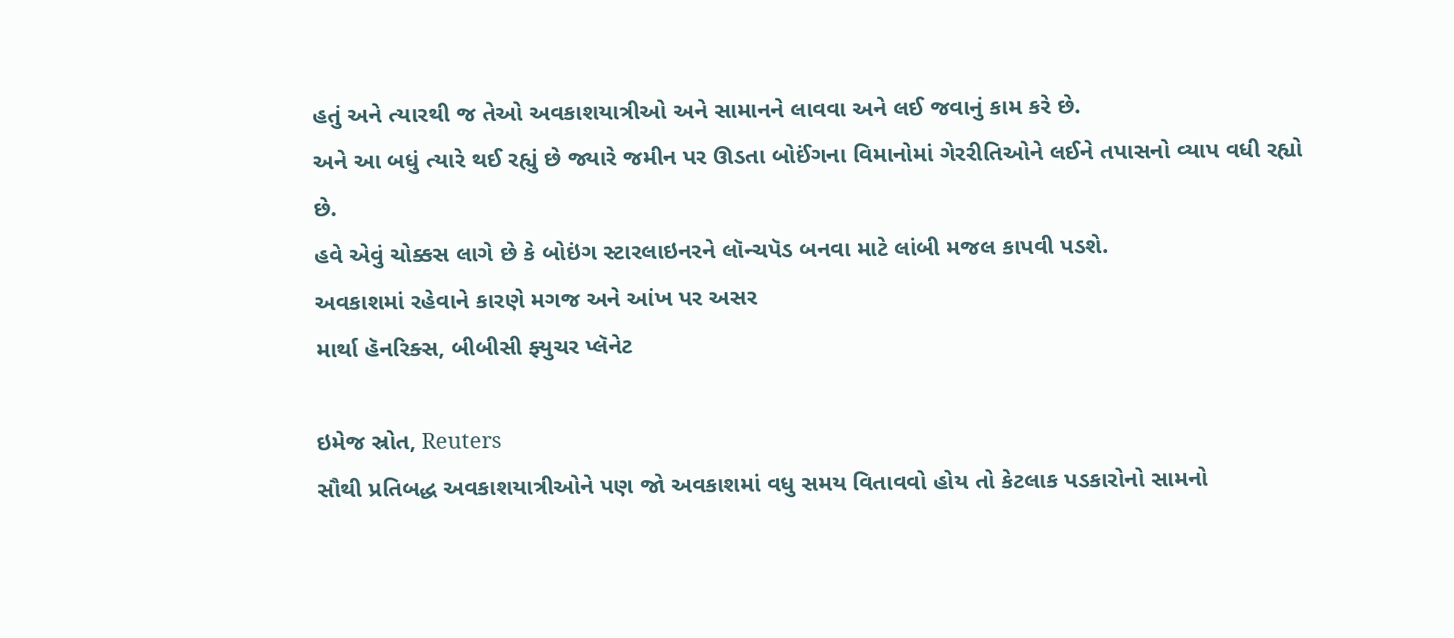હતું અને ત્યારથી જ તેઓ અવકાશયાત્રીઓ અને સામાનને લાવવા અને લઈ જવાનું કામ કરે છે.
અને આ બધું ત્યારે થઈ રહ્યું છે જ્યારે જમીન પર ઊડતા બોઈંગના વિમાનોમાં ગેરરીતિઓને લઈને તપાસનો વ્યાપ વધી રહ્યો છે.
હવે એવું ચોક્કસ લાગે છે કે બોઇંગ સ્ટારલાઇનરને લૉન્ચપૅડ બનવા માટે લાંબી મજલ કાપવી પડશે.
અવકાશમાં રહેવાને કારણે મગજ અને આંખ પર અસર
માર્થા હૅનરિક્સ, બીબીસી ફ્યુચર પ્લૅનેટ

ઇમેજ સ્રોત, Reuters
સૌથી પ્રતિબદ્ધ અવકાશયાત્રીઓને પણ જો અવકાશમાં વધુ સમય વિતાવવો હોય તો કેટલાક પડકારોનો સામનો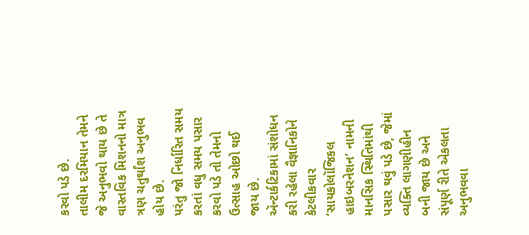કરવો પડે છે.
તાલીમ દરમિયાન તેમને જે અનુભવો થાય છે તે વાસ્તવિક મિશનનો માત્ર ત્રણ ચતુર્થાંશ અનુભવ હોય છે.
પરંતુ જો નિર્ધારિત સમય કરતાં વધુ સમય પસાર કરવો પડે તો તેમનો ઉત્સાહ ઓછો થઈ જાય છે.
ઍન્ટાર્કટિકામાં સંશોધન કરી રહેલા વૈજ્ઞાનિકોને કેટલીકવાર ‘સાયકોલૉજિકલ હાઇબરનેશન’ નામની માનસિક સ્થિતિમાંથી પસાર થવું પડે છે, જેમાં વ્યક્તિ લાગણીહીન બની જાય છે અને સંપૂર્ણ રીતે એકલતા અનુભવવા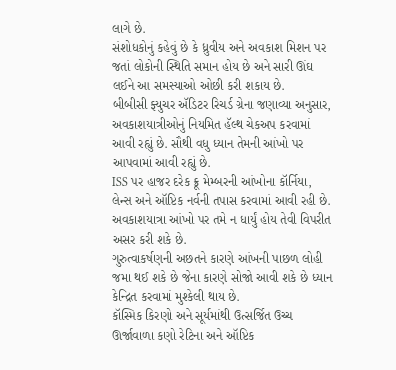લાગે છે.
સંશોધકોનું કહેવું છે કે ધ્રુવીય અને અવકાશ મિશન પર જતાં લોકોની સ્થિતિ સમાન હોય છે અને સારી ઊંઘ લઈને આ સમસ્યાઓ ઓછી કરી શકાય છે.
બીબીસી ફ્યુચર ઍડિટર રિચર્ડ ગ્રેના જણાવ્યા અનુસાર, અવકાશયાત્રીઓનું નિયમિત હૅલ્થ ચેકઅપ કરવામાં આવી રહ્યું છે. સૌથી વધુ ધ્યાન તેમની આંખો પર આપવામાં આવી રહ્યું છે.
ISS પર હાજર દરેક ક્રૂ મેમ્બરની આંખોના કૉર્નિયા, લેન્સ અને ઑપ્ટિક નર્વની તપાસ કરવામાં આવી રહી છે.
અવકાશયાત્રા આંખો પર તમે ન ધાર્યું હોય તેવી વિપરીત અસર કરી શકે છે.
ગુરુત્વાકર્ષણની અછતને કારણે આંખની પાછળ લોહી જમા થઈ શકે છે જેના કારણે સોજો આવી શકે છે ધ્યાન કેન્દ્રિત કરવામાં મુશ્કેલી થાય છે.
કૉસ્મિક કિરણો અને સૂર્યમાંથી ઉત્સર્જિત ઉચ્ચ ઊર્જાવાળા કણો રેટિના અને ઑપ્ટિક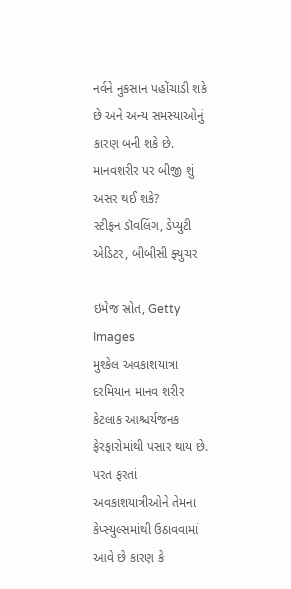નર્વને નુકસાન પહોંચાડી શકે છે અને અન્ય સમસ્યાઓનું કારણ બની શકે છે.
માનવશરીર પર બીજી શું અસર થઈ શકે?
સ્ટીફન ડૉવલિંગ, ડેપ્યુટી એડિટર, બીબીસી ફ્યુચર

ઇમેજ સ્રોત, Getty Images
મુશ્કેલ અવકાશયાત્રા દરમિયાન માનવ શરીર કેટલાક આશ્ચર્યજનક ફેરફારોમાંથી પસાર થાય છે.
પરત ફરતાં અવકાશયાત્રીઓને તેમના કેપ્સ્યુલ્સમાંથી ઉઠાવવામાં આવે છે કારણ કે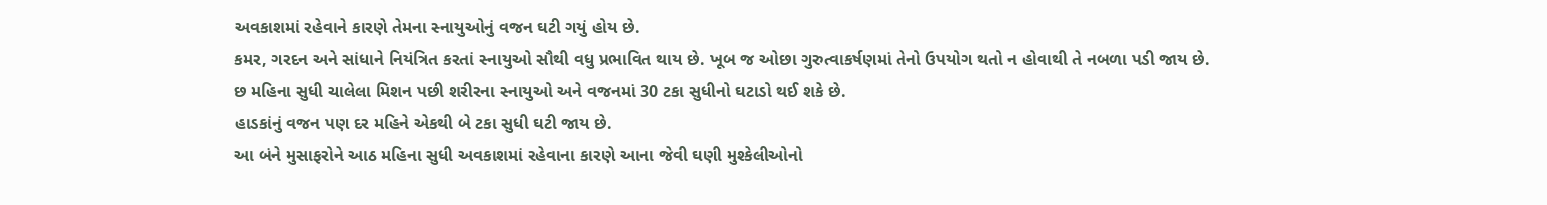અવકાશમાં રહેવાને કારણે તેમના સ્નાયુઓનું વજન ઘટી ગયું હોય છે.
કમર, ગરદન અને સાંધાને નિયંત્રિત કરતાં સ્નાયુઓ સૌથી વધુ પ્રભાવિત થાય છે. ખૂબ જ ઓછા ગુરુત્વાકર્ષણમાં તેનો ઉપયોગ થતો ન હોવાથી તે નબળા પડી જાય છે.
છ મહિના સુધી ચાલેલા મિશન પછી શરીરના સ્નાયુઓ અને વજનમાં 30 ટકા સુધીનો ઘટાડો થઈ શકે છે.
હાડકાંનું વજન પણ દર મહિને એકથી બે ટકા સુધી ઘટી જાય છે.
આ બંને મુસાફરોને આઠ મહિના સુધી અવકાશમાં રહેવાના કારણે આના જેવી ઘણી મુશ્કેલીઓનો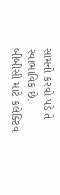સામનો કરવો પડે તે સ્વાભાવિક છે.
બીબીસી માટે કલેક્ટિવ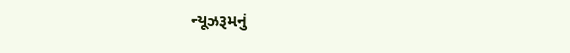ન્યૂઝરૂમનું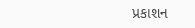પ્રકાશન